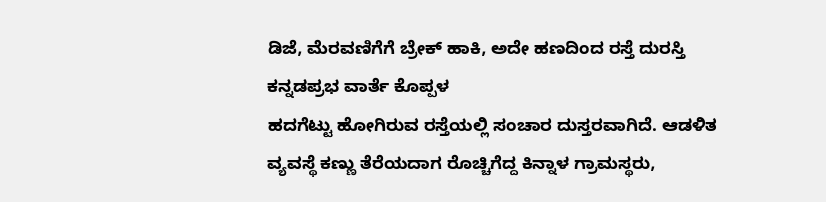ಡಿಜೆ, ಮೆರವಣಿಗೆಗೆ ಬ್ರೇಕ್ ಹಾಕಿ, ಅದೇ ಹಣದಿಂದ ರಸ್ತೆ ದುರಸ್ತಿ
ಕನ್ನಡಪ್ರಭ ವಾರ್ತೆ ಕೊಪ್ಪಳ
ಹದಗೆಟ್ಟು ಹೋಗಿರುವ ರಸ್ತೆಯಲ್ಲಿ ಸಂಚಾರ ದುಸ್ತರವಾಗಿದೆ. ಆಡಳಿತ ವ್ಯವಸ್ಥೆ ಕಣ್ಣು ತೆರೆಯದಾಗ ರೊಚ್ಚಿಗೆದ್ದ ಕಿನ್ನಾಳ ಗ್ರಾಮಸ್ಥರು,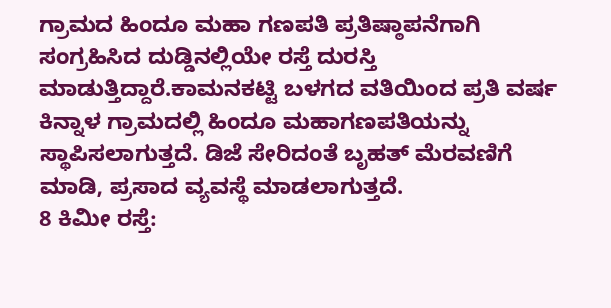ಗ್ರಾಮದ ಹಿಂದೂ ಮಹಾ ಗಣಪತಿ ಪ್ರತಿಷ್ಠಾಪನೆಗಾಗಿ ಸಂಗ್ರಹಿಸಿದ ದುಡ್ಡಿನಲ್ಲಿಯೇ ರಸ್ತೆ ದುರಸ್ತಿ ಮಾಡುತ್ತಿದ್ದಾರೆ.ಕಾಮನಕಟ್ಟಿ ಬಳಗದ ವತಿಯಿಂದ ಪ್ರತಿ ವರ್ಷ ಕಿನ್ನಾಳ ಗ್ರಾಮದಲ್ಲಿ ಹಿಂದೂ ಮಹಾಗಣಪತಿಯನ್ನು ಸ್ಥಾಪಿಸಲಾಗುತ್ತದೆ. ಡಿಜೆ ಸೇರಿದಂತೆ ಬೃಹತ್ ಮೆರವಣಿಗೆ ಮಾಡಿ, ಪ್ರಸಾದ ವ್ಯವಸ್ಥೆ ಮಾಡಲಾಗುತ್ತದೆ.
8 ಕಿಮೀ ರಸ್ತೆ: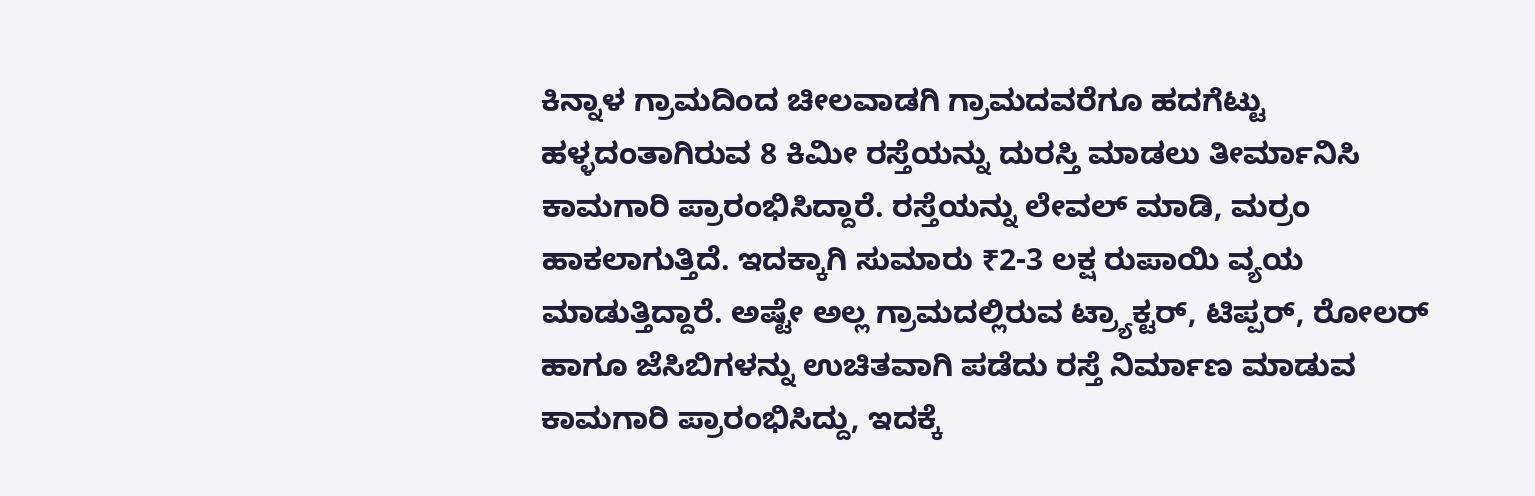ಕಿನ್ನಾಳ ಗ್ರಾಮದಿಂದ ಚೀಲವಾಡಗಿ ಗ್ರಾಮದವರೆಗೂ ಹದಗೆಟ್ಟು ಹಳ್ಳದಂತಾಗಿರುವ 8 ಕಿಮೀ ರಸ್ತೆಯನ್ನು ದುರಸ್ತಿ ಮಾಡಲು ತೀರ್ಮಾನಿಸಿ ಕಾಮಗಾರಿ ಪ್ರಾರಂಭಿಸಿದ್ದಾರೆ. ರಸ್ತೆಯನ್ನು ಲೇವಲ್ ಮಾಡಿ, ಮರ್ರಂ ಹಾಕಲಾಗುತ್ತಿದೆ. ಇದಕ್ಕಾಗಿ ಸುಮಾರು ₹2-3 ಲಕ್ಷ ರುಪಾಯಿ ವ್ಯಯ ಮಾಡುತ್ತಿದ್ದಾರೆ. ಅಷ್ಟೇ ಅಲ್ಲ ಗ್ರಾಮದಲ್ಲಿರುವ ಟ್ರ್ಯಾಕ್ಟರ್, ಟಿಪ್ಪರ್, ರೋಲರ್ ಹಾಗೂ ಜೆಸಿಬಿಗಳನ್ನು ಉಚಿತವಾಗಿ ಪಡೆದು ರಸ್ತೆ ನಿರ್ಮಾಣ ಮಾಡುವ ಕಾಮಗಾರಿ ಪ್ರಾರಂಭಿಸಿದ್ದು, ಇದಕ್ಕೆ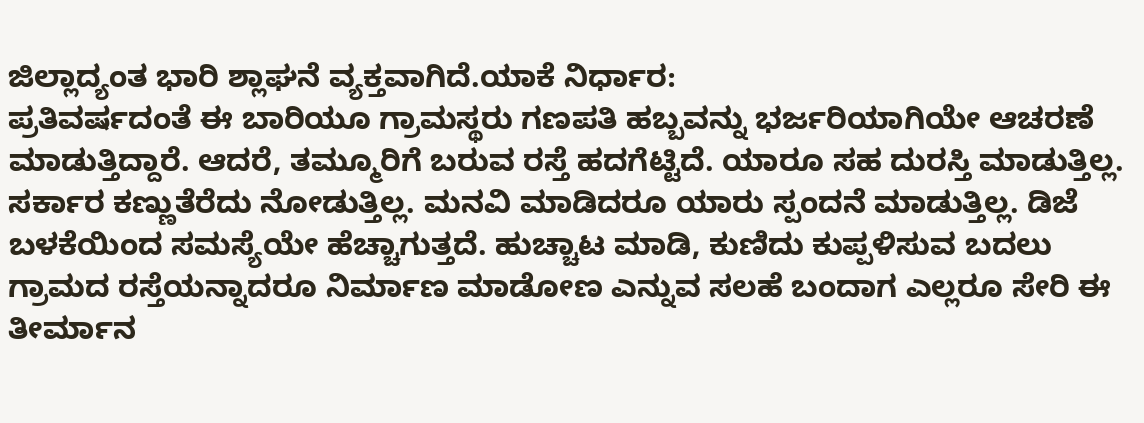ಜಿಲ್ಲಾದ್ಯಂತ ಭಾರಿ ಶ್ಲಾಘನೆ ವ್ಯಕ್ತವಾಗಿದೆ.ಯಾಕೆ ನಿರ್ಧಾರ:
ಪ್ರತಿವರ್ಷದಂತೆ ಈ ಬಾರಿಯೂ ಗ್ರಾಮಸ್ಥರು ಗಣಪತಿ ಹಬ್ಬವನ್ನು ಭರ್ಜರಿಯಾಗಿಯೇ ಆಚರಣೆ ಮಾಡುತ್ತಿದ್ದಾರೆ. ಆದರೆ, ತಮ್ಮೂರಿಗೆ ಬರುವ ರಸ್ತೆ ಹದಗೆಟ್ಟಿದೆ. ಯಾರೂ ಸಹ ದುರಸ್ತಿ ಮಾಡುತ್ತಿಲ್ಲ. ಸರ್ಕಾರ ಕಣ್ಣುತೆರೆದು ನೋಡುತ್ತಿಲ್ಲ. ಮನವಿ ಮಾಡಿದರೂ ಯಾರು ಸ್ಪಂದನೆ ಮಾಡುತ್ತಿಲ್ಲ. ಡಿಜೆ ಬಳಕೆಯಿಂದ ಸಮಸ್ಯೆಯೇ ಹೆಚ್ಚಾಗುತ್ತದೆ. ಹುಚ್ಚಾಟ ಮಾಡಿ, ಕುಣಿದು ಕುಪ್ಪಳಿಸುವ ಬದಲು ಗ್ರಾಮದ ರಸ್ತೆಯನ್ನಾದರೂ ನಿರ್ಮಾಣ ಮಾಡೋಣ ಎನ್ನುವ ಸಲಹೆ ಬಂದಾಗ ಎಲ್ಲರೂ ಸೇರಿ ಈ ತೀರ್ಮಾನ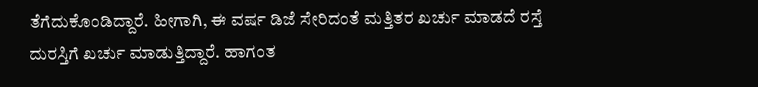ತೆಗೆದುಕೊಂಡಿದ್ದಾರೆ. ಹೀಗಾಗಿ, ಈ ವರ್ಷ ಡಿಜೆ ಸೇರಿದಂತೆ ಮತ್ತಿತರ ಖರ್ಚು ಮಾಡದೆ ರಸ್ತೆ ದುರಸ್ತಿಗೆ ಖರ್ಚು ಮಾಡುತ್ತಿದ್ದಾರೆ. ಹಾಗಂತ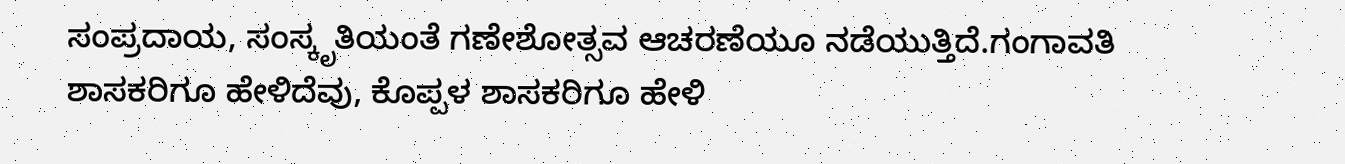ಸಂಪ್ರದಾಯ, ಸಂಸ್ಕೃತಿಯಂತೆ ಗಣೇಶೋತ್ಸವ ಆಚರಣೆಯೂ ನಡೆಯುತ್ತಿದೆ.ಗಂಗಾವತಿ ಶಾಸಕರಿಗೂ ಹೇಳಿದೆವು, ಕೊಪ್ಪಳ ಶಾಸಕರಿಗೂ ಹೇಳಿ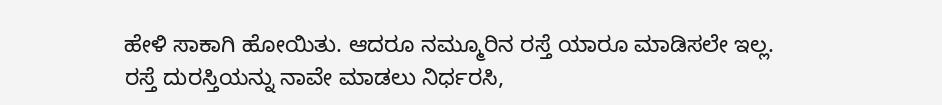ಹೇಳಿ ಸಾಕಾಗಿ ಹೋಯಿತು. ಆದರೂ ನಮ್ಮೂರಿನ ರಸ್ತೆ ಯಾರೂ ಮಾಡಿಸಲೇ ಇಲ್ಲ. ರಸ್ತೆ ದುರಸ್ತಿಯನ್ನು ನಾವೇ ಮಾಡಲು ನಿರ್ಧರಸಿ,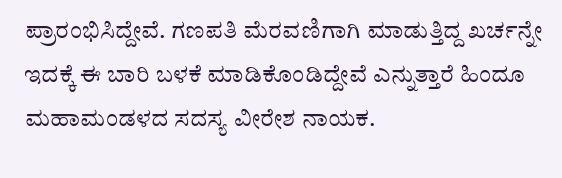ಪ್ರಾರಂಭಿಸಿದ್ದೇವೆ. ಗಣಪತಿ ಮೆರವಣಿಗಾಗಿ ಮಾಡುತ್ತಿದ್ದ ಖರ್ಚನ್ನೇ ಇದಕ್ಕೆ ಈ ಬಾರಿ ಬಳಕೆ ಮಾಡಿಕೊಂಡಿದ್ದೇವೆ ಎನ್ನುತ್ತಾರೆ ಹಿಂದೂ ಮಹಾಮಂಡಳದ ಸದಸ್ಯ ವೀರೇಶ ನಾಯಕ.